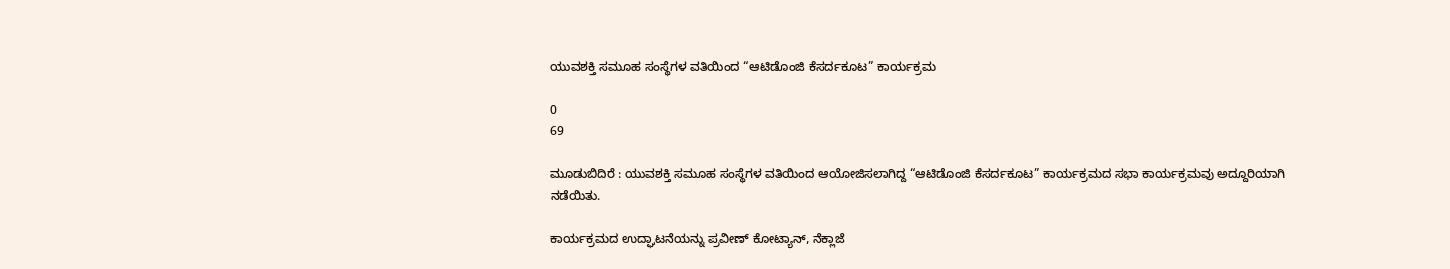ಯುವಶಕ್ತಿ ಸಮೂಹ ಸಂಸ್ಥೆಗಳ ವತಿಯಿಂದ “ಆಟಿಡೊಂಜಿ ಕೆಸರ್ದಕೂಟ” ಕಾರ್ಯಕ್ರಮ

0
69

ಮೂಡುಬಿದಿರೆ : ಯುವಶಕ್ತಿ ಸಮೂಹ ಸಂಸ್ಥೆಗಳ ವತಿಯಿಂದ ಆಯೋಜಿಸಲಾಗಿದ್ದ “ಆಟಿಡೊಂಜಿ ಕೆಸರ್ದಕೂಟ” ಕಾರ್ಯಕ್ರಮದ ಸಭಾ ಕಾರ್ಯಕ್ರಮವು ಅದ್ದೂರಿಯಾಗಿ ನಡೆಯಿತು.

ಕಾರ್ಯಕ್ರಮದ ಉದ್ಘಾಟನೆಯನ್ನು ಪ್ರವೀಣ್ ಕೋಟ್ಯಾನ್, ನೆಕ್ಲಾಜೆ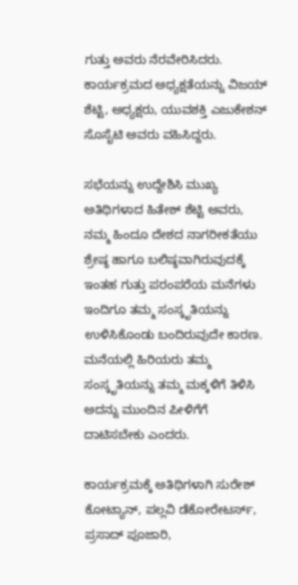ಗುತ್ತು ಅವರು ನೆರವೇರಿಸಿದರು. ಕಾರ್ಯಕ್ರಮದ ಅಧ್ಯಕ್ಷತೆಯನ್ನು ವಿಜಯ್ ಶೆಟ್ಟಿ, ಅಧ್ಯಕ್ಷರು, ಯುವಶಕ್ತಿ ಎಜುಕೇಶನ್ ಸೊಸೈಟಿ ಅವರು ವಹಿಸಿದ್ದರು.

ಸಭೆಯನ್ನು ಉದ್ದೇಶಿಸಿ ಮುಖ್ಯ ಅತಿಥಿಗಳಾದ ಹಿತೇಶ್ ಶೆಟ್ಟಿ ಅವರು, ನಮ್ಮ ಹಿಂದೂ ದೇಶದ ನಾಗರೀಕತೆಯು ಶ್ರೇಷ್ಠ ಹಾಗೂ ಬಲಿಷ್ಠವಾಗಿರುವುದಕ್ಕೆ ಇಂತಹ ಗುತ್ತು ಪರಂಪರೆಯ ಮನೆಗಳು ಇಂದಿಗೂ ತಮ್ಮ ಸಂಸ್ಕೃತಿಯನ್ನು ಉಳಿಸಿಕೊಂಡು ಬಂದಿರುವುದೇ ಕಾರಣ. ಮನೆಯಲ್ಲಿ ಹಿರಿಯರು ತಮ್ಮ ಸಂಸ್ಕೃತಿಯನ್ನು ತಮ್ಮ ಮಕ್ಕಳಿಗೆ ತಿಳಿಸಿ ಅದನ್ನು ಮುಂದಿನ ಪೀಳಿಗೆಗೆ ದಾಟಿಸಬೇಕು ಎಂದರು.

ಕಾರ್ಯಕ್ರಮಕ್ಕೆ ಅತಿಥಿಗಳಾಗಿ ಸುರೇಶ್ ಕೋಟ್ಯಾನ್, ಪಲ್ಲವಿ ಡೆಕೋರೇಟರ್ಸ್, ಪ್ರಸಾದ್ ಪೂಜಾರಿ,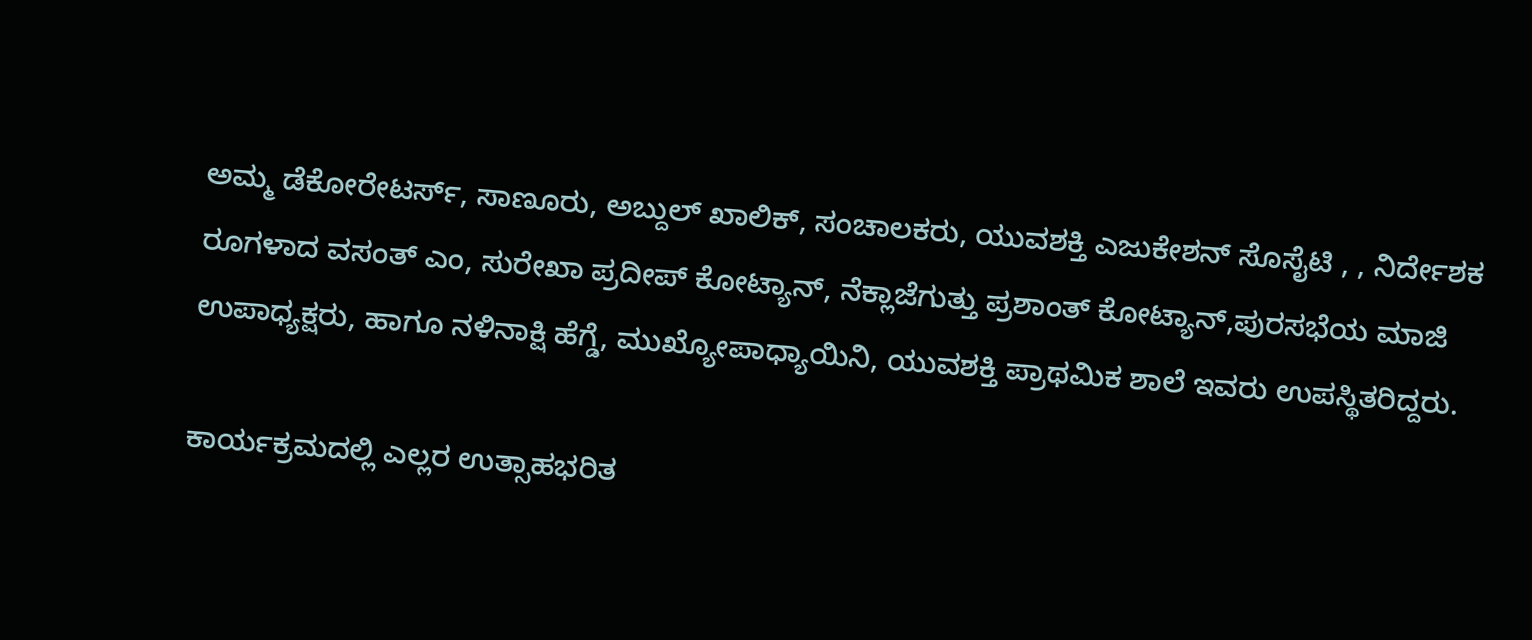ಅಮ್ಮ ಡೆಕೋರೇಟರ್ಸ್, ಸಾಣೂರು, ಅಬ್ದುಲ್ ಖಾಲಿಕ್, ಸಂಚಾಲಕರು, ಯುವಶಕ್ತಿ ಎಜುಕೇಶನ್ ಸೊಸೈಟಿ , , ನಿರ್ದೇಶಕ ರೂಗಳಾದ ವಸಂತ್ ಎಂ, ಸುರೇಖಾ ಪ್ರದೀಪ್ ಕೋಟ್ಯಾನ್, ನೆಕ್ಲಾಜೆಗುತ್ತು ಪ್ರಶಾಂತ್ ಕೋಟ್ಯಾನ್,ಪುರಸಭೆಯ ಮಾಜಿ ಉಪಾಧ್ಯಕ್ಷರು, ಹಾಗೂ ನಳಿನಾಕ್ಷಿ ಹೆಗ್ಡೆ, ಮುಖ್ಯೋಪಾಧ್ಯಾಯಿನಿ, ಯುವಶಕ್ತಿ ಪ್ರಾಥಮಿಕ ಶಾಲೆ ಇವರು ಉಪಸ್ಥಿತರಿದ್ದರು.

ಕಾರ್ಯಕ್ರಮದಲ್ಲಿ ಎಲ್ಲರ ಉತ್ಸಾಹಭರಿತ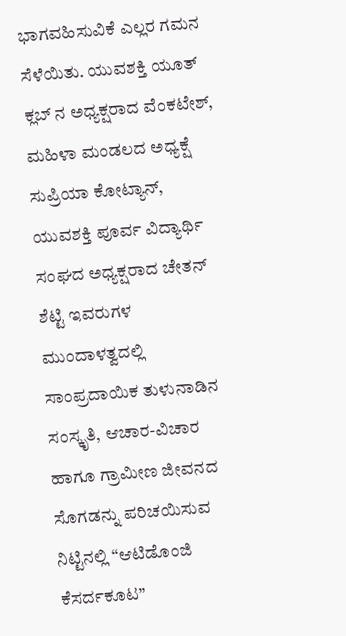ಭಾಗವಹಿಸುವಿಕೆ ಎಲ್ಲರ ಗಮನ ಸೆಳೆಯಿತು. ಯುವಶಕ್ತಿ ಯೂತ್ ಕ್ಲಬ್ ನ ಅಧ್ಯಕ್ಷರಾದ ವೆಂಕಟೇಶ್, ಮಹಿಳಾ ಮಂಡಲದ ಅಧ್ಯಕ್ಷೆ ಸುಪ್ರಿಯಾ ಕೋಟ್ಯಾನ್, ಯುವಶಕ್ತಿ ಪೂರ್ವ ವಿದ್ಯಾರ್ಥಿ ಸಂಘದ ಅಧ್ಯಕ್ಷರಾದ ಚೇತನ್ ಶೆಟ್ಟಿ ಇವರುಗಳ ಮುಂದಾಳತ್ವದಲ್ಲಿ ಸಾಂಪ್ರದಾಯಿಕ ತುಳುನಾಡಿನ ಸಂಸ್ಕೃತಿ, ಆಚಾರ-ವಿಚಾರ ಹಾಗೂ ಗ್ರಾಮೀಣ ಜೀವನದ ಸೊಗಡನ್ನು ಪರಿಚಯಿಸುವ ನಿಟ್ಟಿನಲ್ಲಿ “ಆಟಿಡೊಂಜಿ ಕೆಸರ್ದಕೂಟ”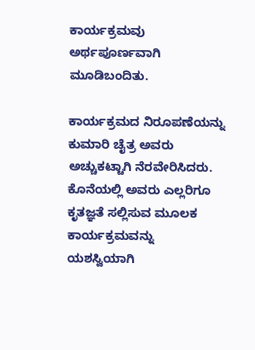ಕಾರ್ಯಕ್ರಮವು ಅರ್ಥಪೂರ್ಣವಾಗಿ ಮೂಡಿಬಂದಿತು.

ಕಾರ್ಯಕ್ರಮದ ನಿರೂಪಣೆಯನ್ನು ಕುಮಾರಿ ಚೈತ್ರ ಅವರು ಅಚ್ಚುಕಟ್ಟಾಗಿ ನೆರವೇರಿಸಿದರು. ಕೊನೆಯಲ್ಲಿ ಅವರು ಎಲ್ಲರಿಗೂ ಕೃತಜ್ಞತೆ ಸಲ್ಲಿಸುವ ಮೂಲಕ ಕಾರ್ಯಕ್ರಮವನ್ನು ಯಶಸ್ವಿಯಾಗಿ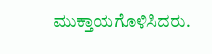ಮುಕ್ತಾಯಗೊಳಿಸಿದರು.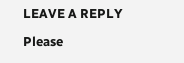LEAVE A REPLY

Please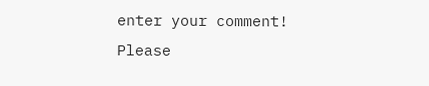enter your comment!
Please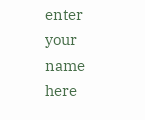enter your name here